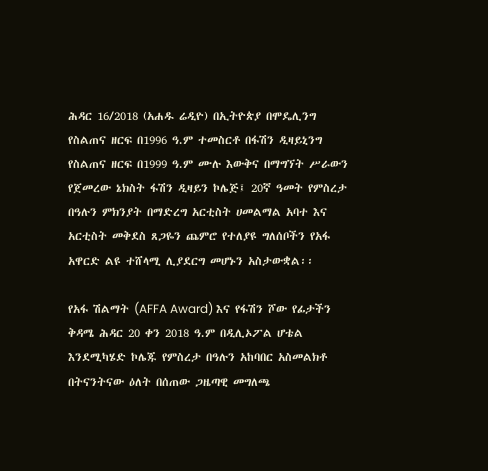ሕዳር 16/2018 (አሐዱ ሬዲዮ) በኢትዮጵያ በሞዴሊንግ የስልጠና ዘርፍ በ1996 ዓ.ም ተመስርቶ በፋሽን ዲዛይኒንግ የስልጠና ዘርፍ በ1999 ዓ.ም ሙሉ እውቅና በማግኘት ሥራውን የጀመረው ኔክስት ፋሽን ዲዛይን ኮሌጅ፤ 20ኛ ዓመት የምስረታ በዓሉን ምክንያት በማድረግ አርቲስት ሀመልማል አባተ እና አርቲስት መቅደስ ጸጋዬን ጨምሮ የተለያዩ ግለሰቦችን የአፋ አዋርድ ልዩ ተሸላሚ ሊያደርግ መሆኑን አስታውቋል፡፡

የአፋ ሽልማት (AFFA Award) እና የፋሽን ሾው የፊታችን ቅዳሜ ሕዳር 20 ቀን 2018 ዓ.ም በዲሊኦፖል ሆቴል እንደሚካሄድ ኮሌጁ የምስረታ በዓሉን አከባበር አስመልክቶ በትናንትናው ዕለት በሰጠው ጋዜጣዊ መግለጫ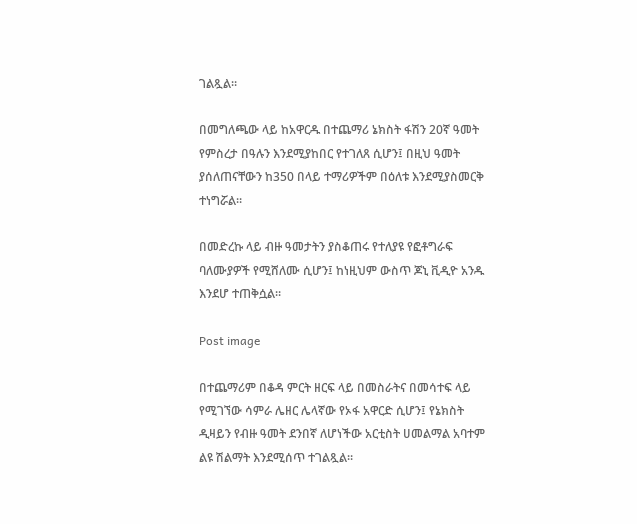ገልጿል።

በመግለጫው ላይ ከአዋርዱ በተጨማሪ ኔክስት ፋሽን 20ኛ ዓመት የምስረታ በዓሉን እንደሚያከበር የተገለጸ ሲሆን፤ በዚህ ዓመት ያሰለጠናቸውን ከ350 በላይ ተማሪዎችም በዕለቱ እንደሚያስመርቅ ተነግሯል።

በመድረኩ ላይ ብዙ ዓመታትን ያስቆጠሩ የተለያዩ የፎቶግራፍ ባለሙያዎች የሚሸለሙ ሲሆን፤ ከነዚህም ውስጥ ጆኒ ቪዲዮ አንዱ እንደሆ ተጠቅሷል።

Post image

በተጨማሪም በቆዳ ምርት ዘርፍ ላይ በመስራትና በመሳተፍ ላይ የሚገኘው ሳምራ ሌዘር ሌላኛው የኦፋ አዋርድ ሲሆን፤ የኔክስት ዲዛይን የብዙ ዓመት ደንበኛ ለሆነችው አርቲስት ሀመልማል አባተም ልዩ ሽልማት እንደሚሰጥ ተገልጿል።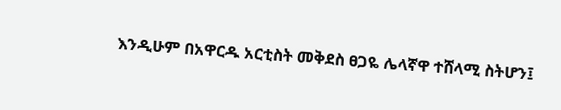እንዲሁም በአዋርዱ አርቲስት መቅደስ ፀጋዬ ሌላኛዋ ተሸላሚ ስትሆን፤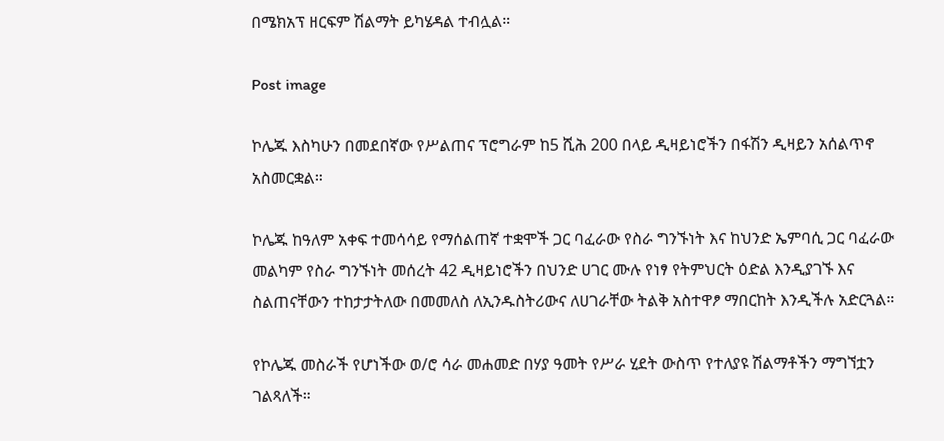በሜክአፕ ዘርፍም ሽልማት ይካሄዳል ተብሏል።

Post image

ኮሌጁ እስካሁን በመደበኛው የሥልጠና ፕሮግራም ከ5 ሺሕ 200 በላይ ዲዛይነሮችን በፋሽን ዲዛይን አሰልጥኖ አስመርቋል።

ኮሌጁ ከዓለም አቀፍ ተመሳሳይ የማሰልጠኛ ተቋሞች ጋር ባፈራው የስራ ግንኙነት እና ከህንድ ኤምባሲ ጋር ባፈራው መልካም የስራ ግንኙነት መሰረት 42 ዲዛይነሮችን በህንድ ሀገር ሙሉ የነፃ የትምህርት ዕድል እንዲያገኙ እና ስልጠናቸውን ተከታታትለው በመመለስ ለኢንዱስትሪውና ለሀገራቸው ትልቅ አስተዋፆ ማበርከት እንዲችሉ አድርጓል።

የኮሌጁ መስራች የሆነችው ወ/ሮ ሳራ መሐመድ በሃያ ዓመት የሥራ ሂደት ውስጥ የተለያዩ ሽልማቶችን ማግኘቷን ገልጻለች።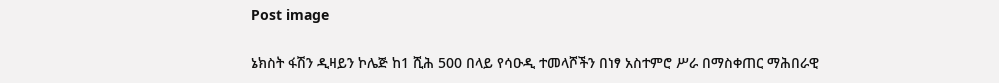Post image

ኔክስት ፋሽን ዲዛይን ኮሌጅ ከ1 ሺሕ 500 በላይ የሳዑዲ ተመላሾችን በነፃ አስተምሮ ሥራ በማስቀጠር ማሕበራዊ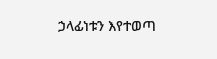ኃላፊነቱን እየተወጣ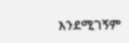እንደሚገኝም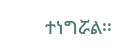ተነግሯል፡፡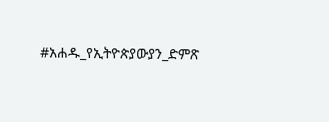#አሐዱ_የኢትዮጵያውያን_ድምጽ